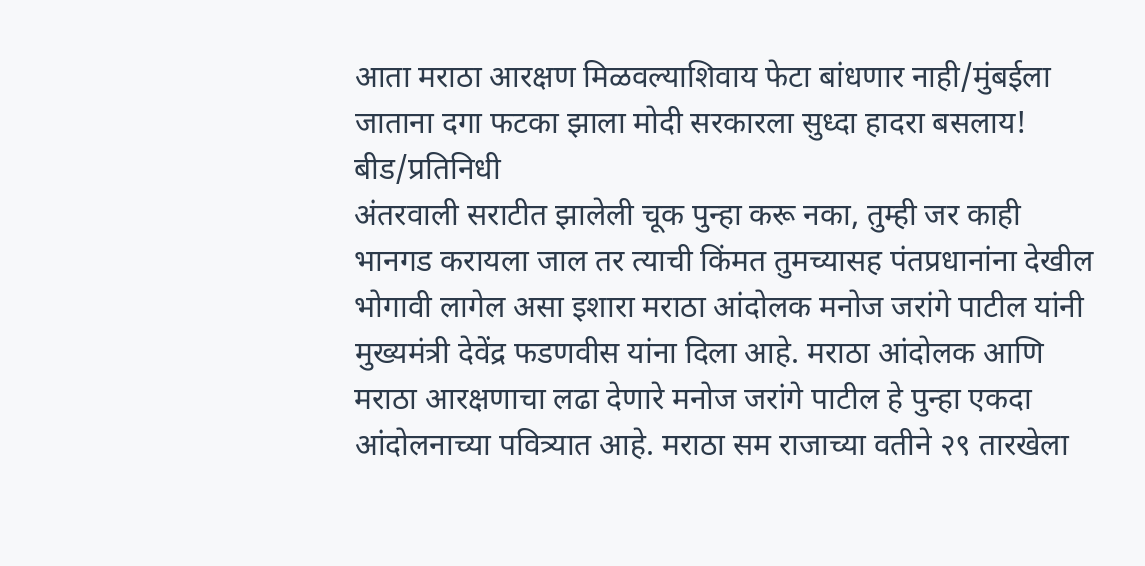आता मराठा आरक्षण मिळवल्याशिवाय फेटा बांधणार नाही/मुंबईला जाताना दगा फटका झाला मोदी सरकारला सुध्दा हादरा बसलाय!
बीड/प्रतिनिधी
अंतरवाली सराटीत झालेली चूक पुन्हा करू नका, तुम्ही जर काही भानगड करायला जाल तर त्याची किंमत तुमच्यासह पंतप्रधानांना देखील भोगावी लागेल असा इशारा मराठा आंदोलक मनोज जरांगे पाटील यांनी मुख्यमंत्री देवेंद्र फडणवीस यांना दिला आहे. मराठा आंदोलक आणि मराठा आरक्षणाचा लढा देणारे मनोज जरांगे पाटील हे पुन्हा एकदा आंदोलनाच्या पवित्र्यात आहे. मराठा सम राजाच्या वतीने २९ तारखेला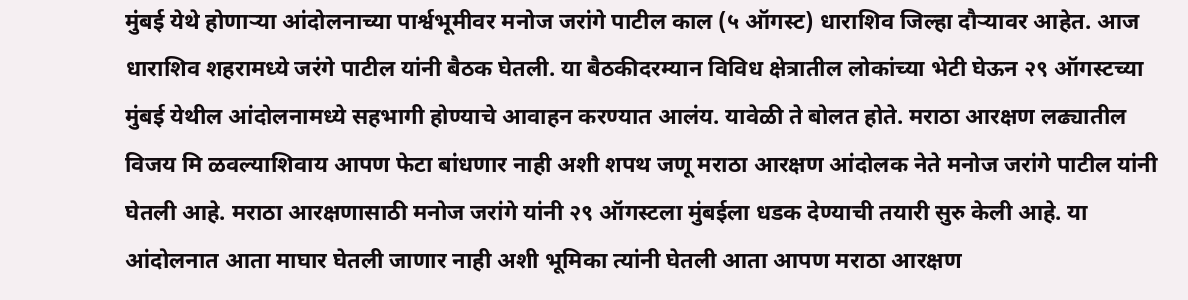मुंबई येथे होणाऱ्या आंदोलनाच्या पार्श्वभूमीवर मनोज जरांगे पाटील काल (५ ऑगस्ट) धाराशिव जिल्हा दौऱ्यावर आहेत. आज धाराशिव शहरामध्ये जरंगे पाटील यांनी बैठक घेतली. या बैठकीदरम्यान विविध क्षेत्रातील लोकांच्या भेटी घेऊन २९ ऑगस्टच्या मुंबई येथील आंदोलनामध्ये सहभागी होण्याचे आवाहन करण्यात आलंय. यावेळी ते बोलत होते. मराठा आरक्षण लढ्यातील विजय मि ळवल्याशिवाय आपण फेटा बांधणार नाही अशी शपथ जणू मराठा आरक्षण आंदोलक नेते मनोज जरांगे पाटील यांनी घेतली आहे. मराठा आरक्षणासाठी मनोज जरांगे यांनी २९ ऑगस्टला मुंबईला धडक देण्याची तयारी सुरु केली आहे. या आंदोलनात आता माघार घेतली जाणार नाही अशी भूमिका त्यांनी घेतली आता आपण मराठा आरक्षण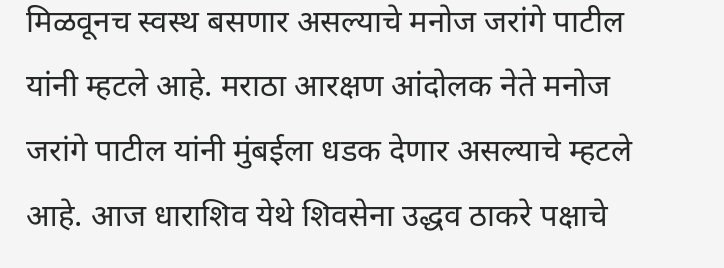मिळवूनच स्वस्थ बसणार असल्याचे मनोज जरांगे पाटील यांनी म्हटले आहे. मराठा आरक्षण आंदोलक नेते मनोज जरांगे पाटील यांनी मुंबईला धडक देणार असल्याचे म्हटले आहे. आज धाराशिव येथे शिवसेना उद्धव ठाकरे पक्षाचे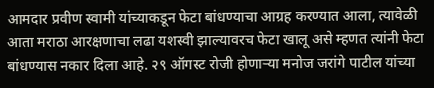आमदार प्रवीण स्वामी यांच्याकडून फेटा बांधण्याचा आग्रह करण्यात आला, त्यावेळी आता मराठा आरक्षणाचा लढा यशस्वी झाल्यावरच फेटा खालू असे म्हणत त्यांनी फेटा बांधण्यास नकार दिला आहे. २९ ऑगस्ट रोजी होणाऱ्या मनोज जरांगे पाटील यांच्या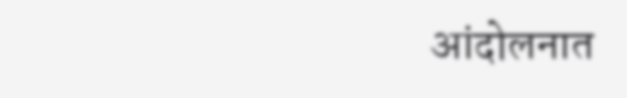आंदोलनात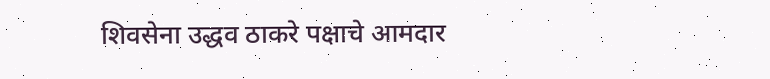शिवसेना उद्धव ठाकरे पक्षाचे आमदार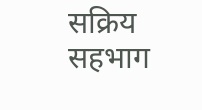सक्रिय सहभाग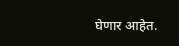घेणार आहेत.